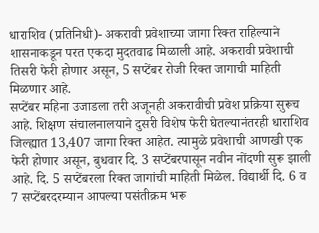धाराशिव (प्रतिनिधी)- अकरावी प्रवेशाच्या जागा रिक्त राहिल्याने शासनाकडून परत एकदा मुदतवाढ मिळाली आहे. अकरावी प्रवेशाची तिसरी फेरी होणार असून, 5 सप्टेंबर रोजी रिक्त जागाची माहिती मिळणार आहे.
सप्टेंबर महिना उजाडला तरी अजूनही अकरावीची प्रवेश प्रक्रिया सुरूच आहे. शिक्षण संचालनालयाने दुसरी विशेष फेरी घेतल्यानंतरही धाराशिव जिल्ह्यात 13,407 जागा रिक्त आहेत. त्यामुळे प्रवेशाची आणखी एक फेरी होणार असून, बुधवार दि. 3 सप्टेंबरपासून नवीन नोंदणी सुरू झाली आहे. दि. 5 सप्टेंबरला रिक्त जागांची माहिती मिळेल. विद्यार्थी दि. 6 व 7 सप्टेंबरदरम्यान आपल्या पसंतीक्रम भरू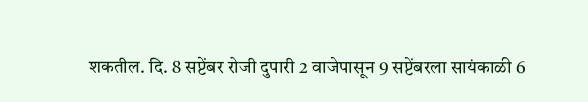शकतील. दि. 8 सप्टेंबर रोजी दुपारी 2 वाजेपासून 9 सप्टेंबरला सायंकाळी 6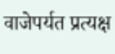वाजेपर्यत प्रत्यक्ष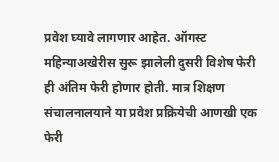प्रवेश घ्यावे लागणार आहेत. ऑगस्ट महिन्याअखेरीस सुरू झालेली दुसरी विशेष फेरी ही अंतिम फेरी होणार होती. मात्र शिक्षण संचालनालयाने या प्रवेश प्रक्रियेची आणखी एक फेरी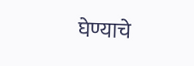घेण्याचे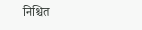निश्चित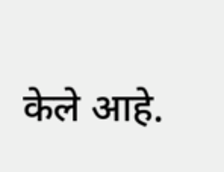केले आहे.